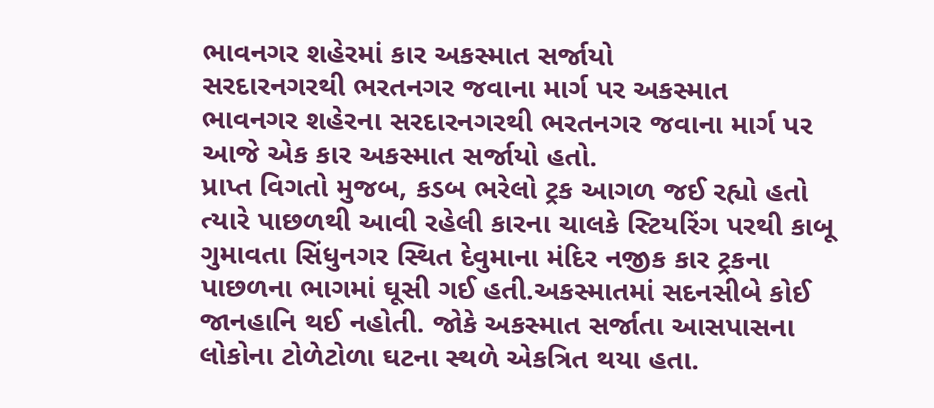ભાવનગર શહેરમાં કાર અકસ્માત સર્જાયો
સરદારનગરથી ભરતનગર જવાના માર્ગ પર અકસ્માત
ભાવનગર શહેરના સરદારનગરથી ભરતનગર જવાના માર્ગ પર આજે એક કાર અકસ્માત સર્જાયો હતો.
પ્રાપ્ત વિગતો મુજબ, કડબ ભરેલો ટ્રક આગળ જઈ રહ્યો હતો ત્યારે પાછળથી આવી રહેલી કારના ચાલકે સ્ટિયરિંગ પરથી કાબૂ ગુમાવતા સિંધુનગર સ્થિત દેવુમાના મંદિર નજીક કાર ટ્રકના પાછળના ભાગમાં ઘૂસી ગઈ હતી.અકસ્માતમાં સદનસીબે કોઈ જાનહાનિ થઈ નહોતી. જોકે અકસ્માત સર્જાતા આસપાસના લોકોના ટોળેટોળા ઘટના સ્થળે એકત્રિત થયા હતા.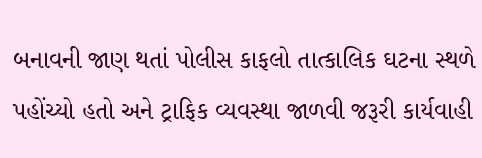બનાવની જાણ થતાં પોલીસ કાફલો તાત્કાલિક ઘટના સ્થળે પહોંચ્યો હતો અને ટ્રાફિક વ્યવસ્થા જાળવી જરૂરી કાર્યવાહી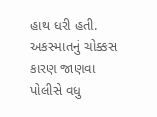હાથ ધરી હતી. અકસ્માતનું ચોક્કસ કારણ જાણવા પોલીસે વધુ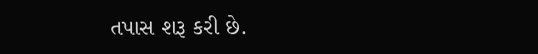તપાસ શરૂ કરી છે.